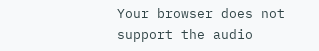Your browser does not support the audio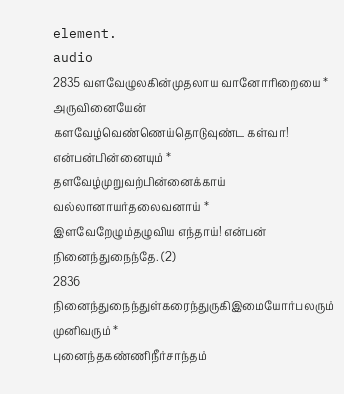element.
audio
2835 வளவேழுலகின்முதலாய வானோரிறையை * அருவினையேன்
களவேழ்வெண்ணெய்தொடுவுண்ட கள்வா! என்பன்பின்னையும் *
தளவேழ்முறுவற்பின்னைக்காய் வல்லானாயர்தலைவனாய் *
இளவேறேழும்தழுவிய எந்தாய்! என்பன் நினைந்துநைந்தே. (2)
2836 நினைந்துநைந்துள்கரைந்துருகிஇமையோர்பலரும் முனிவரும் *
புனைந்தகண்ணிநீர்சாந்தம்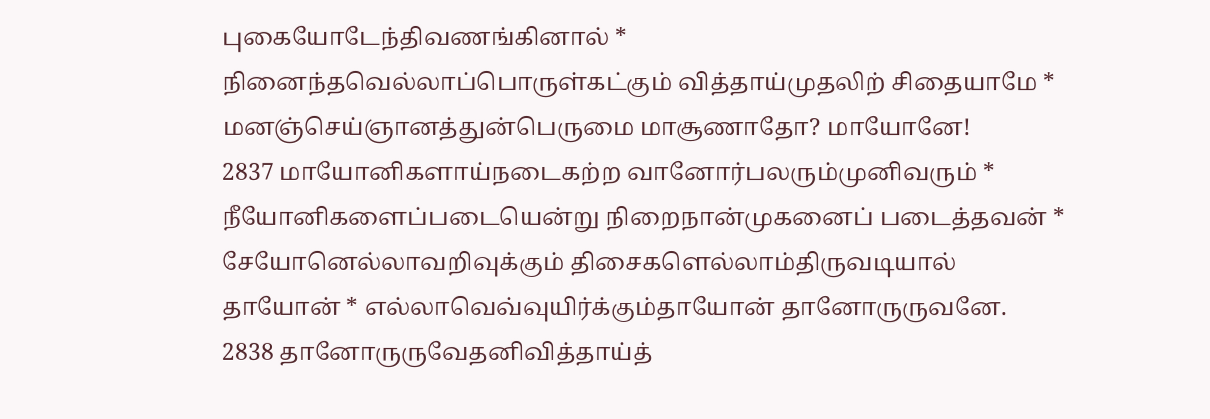புகையோடேந்திவணங்கினால் *
நினைந்தவெல்லாப்பொருள்கட்கும் வித்தாய்முதலிற் சிதையாமே *
மனஞ்செய்ஞானத்துன்பெருமை மாசூணாதோ? மாயோனே!
2837 மாயோனிகளாய்நடைகற்ற வானோர்பலரும்முனிவரும் *
நீயோனிகளைப்படையென்று நிறைநான்முகனைப் படைத்தவன் *
சேயோனெல்லாவறிவுக்கும் திசைகளெல்லாம்திருவடியால்
தாயோன் * எல்லாவெவ்வுயிர்க்கும்தாயோன் தானோருருவனே.
2838 தானோருருவேதனிவித்தாய்த்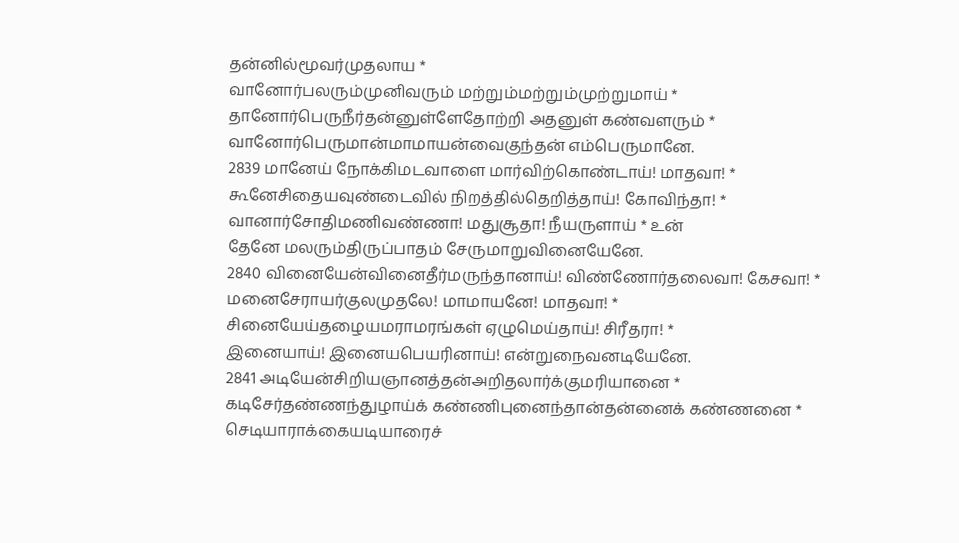தன்னில்மூவர்முதலாய *
வானோர்பலரும்முனிவரும் மற்றும்மற்றும்முற்றுமாய் *
தானோர்பெருநீர்தன்னுள்ளேதோற்றி அதனுள் கண்வளரும் *
வானோர்பெருமான்மாமாயன்வைகுந்தன் எம்பெருமானே.
2839 மானேய் நோக்கிமடவாளை மார்விற்கொண்டாய்! மாதவா! *
கூனேசிதையவுண்டைவில் நிறத்தில்தெறித்தாய்! கோவிந்தா! *
வானார்சோதிமணிவண்ணா! மதுசூதா! நீயருளாய் * உன்
தேனே மலரும்திருப்பாதம் சேருமாறுவினையேனே.
2840 வினையேன்வினைதீர்மருந்தானாய்! விண்ணோர்தலைவா! கேசவா! *
மனைசேராயர்குலமுதலே! மாமாயனே! மாதவா! *
சினையேய்தழையமராமரங்கள் ஏழுமெய்தாய்! சிரீதரா! *
இனையாய்! இனையபெயரினாய்! என்றுநைவனடியேனே.
2841 அடியேன்சிறியஞானத்தன்அறிதலார்க்குமரியானை *
கடிசேர்தண்ணந்துழாய்க் கண்ணிபுனைந்தான்தன்னைக் கண்ணனை *
செடியாராக்கையடியாரைச்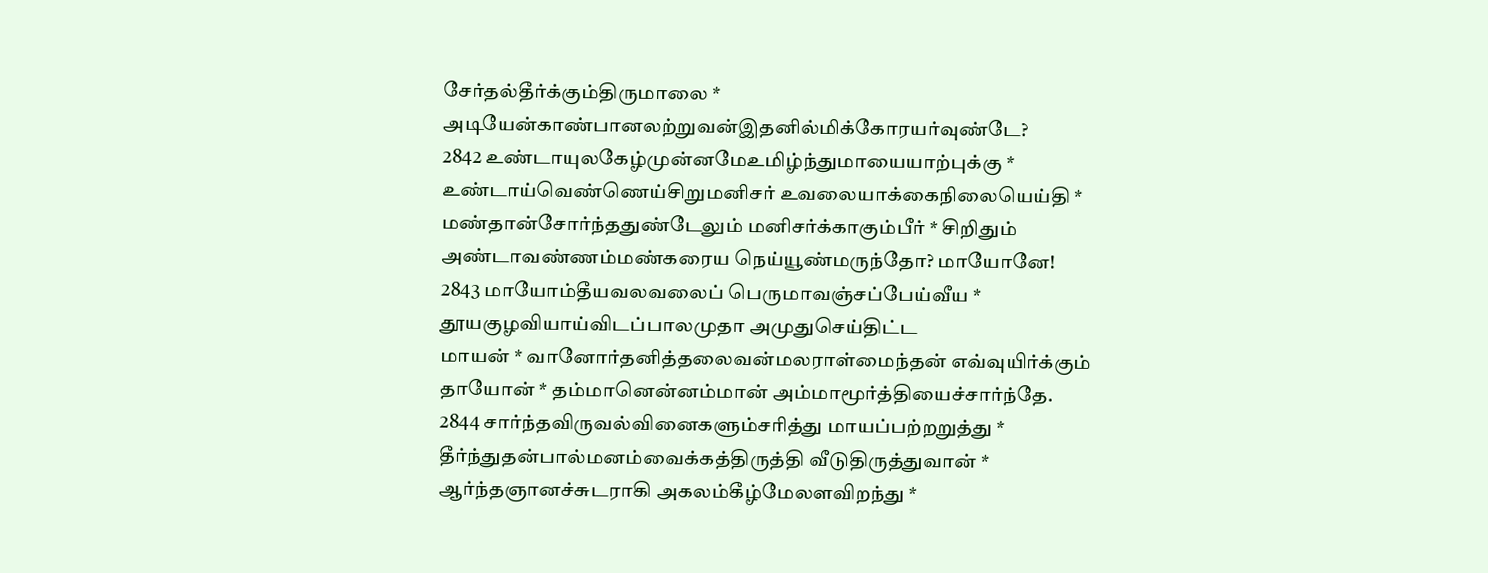சேர்தல்தீர்க்கும்திருமாலை *
அடியேன்காண்பானலற்றுவன்இதனில்மிக்கோரயர்வுண்டே?
2842 உண்டாயுலகேழ்முன்னமேஉமிழ்ந்துமாயையாற்புக்கு *
உண்டாய்வெண்ணெய்சிறுமனிசர் உவலையாக்கைநிலையெய்தி *
மண்தான்சோர்ந்ததுண்டேலும் மனிசர்க்காகும்பீர் * சிறிதும்
அண்டாவண்ணம்மண்கரைய நெய்யூண்மருந்தோ? மாயோனே!
2843 மாயோம்தீயவலவலைப் பெருமாவஞ்சப்பேய்வீய *
தூயகுழவியாய்விடப்பாலமுதா அமுதுசெய்திட்ட
மாயன் * வானோர்தனித்தலைவன்மலராள்மைந்தன் எவ்வுயிர்க்கும்
தாயோன் * தம்மானென்னம்மான் அம்மாமூர்த்தியைச்சார்ந்தே.
2844 சார்ந்தவிருவல்வினைகளும்சரித்து மாயப்பற்றறுத்து *
தீர்ந்துதன்பால்மனம்வைக்கத்திருத்தி வீடுதிருத்துவான் *
ஆர்ந்தஞானச்சுடராகி அகலம்கீழ்மேலளவிறந்து *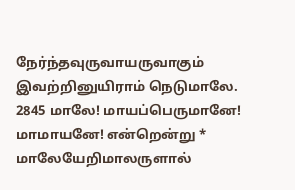நேர்ந்தவுருவாயருவாகும் இவற்றினுயிராம் நெடுமாலே.
2845 மாலே! மாயப்பெருமானே! மாமாயனே! என்றென்று *
மாலேயேறிமாலருளால்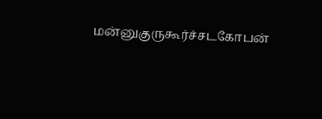மன்னுகுருகூர்ச்சடகோபன்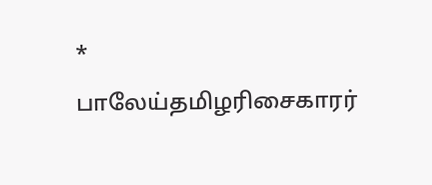*
பாலேய்தமிழரிசைகாரர்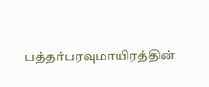பத்தர்பரவுமாயிரத்தின்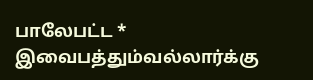பாலேபட்ட * இவைபத்தும்வல்லார்க்கு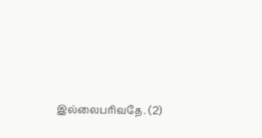இல்லைபரிவதே. (2)